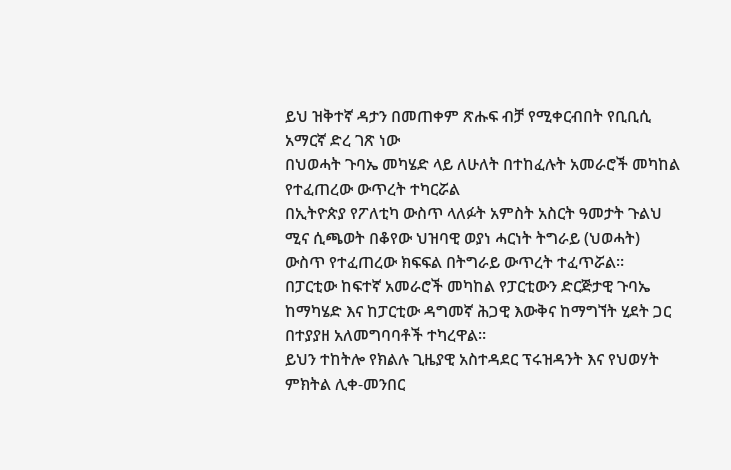ይህ ዝቅተኛ ዳታን በመጠቀም ጽሑፍ ብቻ የሚቀርብበት የቢቢሲ አማርኛ ድረ ገጽ ነው
በህወሓት ጉባኤ መካሄድ ላይ ለሁለት በተከፈሉት አመራሮች መካከል የተፈጠረው ውጥረት ተካርሯል
በኢትዮጵያ የፖለቲካ ውስጥ ላለፉት አምስት አስርት ዓመታት ጉልህ ሚና ሲጫወት በቆየው ህዝባዊ ወያነ ሓርነት ትግራይ (ህወሓት) ውስጥ የተፈጠረው ክፍፍል በትግራይ ውጥረት ተፈጥሯል።
በፓርቲው ከፍተኛ አመራሮች መካከል የፓርቲውን ድርጅታዊ ጉባኤ ከማካሄድ እና ከፓርቲው ዳግመኛ ሕጋዊ እውቅና ከማግኘት ሂደት ጋር በተያያዘ አለመግባባቶች ተካረዋል።
ይህን ተከትሎ የክልሉ ጊዜያዊ አስተዳደር ፕሩዝዳንት እና የህወሃት ምክትል ሊቀ-መንበር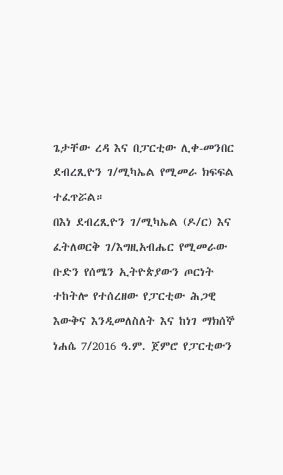ጌታቸው ረዳ እና በፓርቲው ሊቀ-መንበር ደብረጺዮን ገ/ሚካኤል የሚመራ ክፍፍል ተፈጥሯል።
በእነ ደብረጺዮን ገ/ሚካኤል (ዶ/ር) እና ፈትለወርቅ ገ/እግዚአብሔር የሚመራው ቡድን የሰሜን ኢትዮጵያውን ጦርነት ተከትሎ የተሰረዘው የፓርቲው ሕጋዊ እውቅና እንዲመለስለት እና ከነገ ማክሰኞ ነሐሴ 7/2016 ዓ.ም. ጀምሮ የፓርቲውን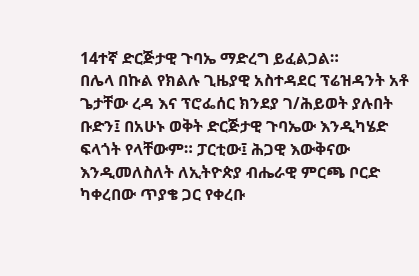14ተኛ ድርጅታዊ ጉባኤ ማድረግ ይፈልጋል።
በሌላ በኩል የክልሉ ጊዜያዊ አስተዳደር ፕሬዝዳንት አቶ ጌታቸው ረዳ እና ፕሮፌሰር ክንደያ ገ/ሕይወት ያሉበት ቡድን፤ በአሁኑ ወቅት ድርጅታዊ ጉባኤው እንዲካሄድ ፍላጎት የላቸውም። ፓርቲው፤ ሕጋዊ እውቅናው እንዲመለስለት ለኢትዮጵያ ብሔራዊ ምርጫ ቦርድ ካቀረበው ጥያቄ ጋር የቀረቡ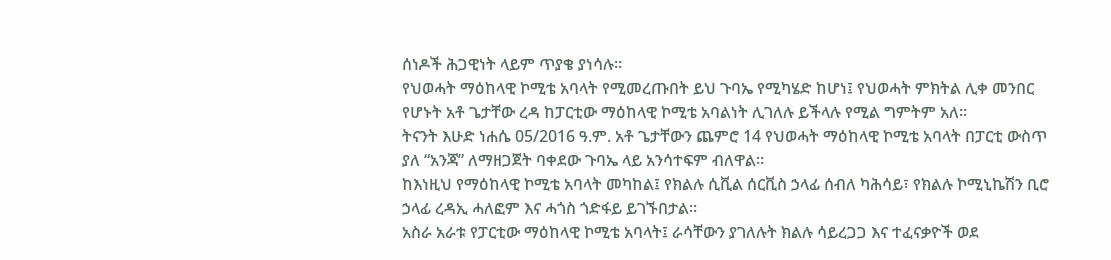ሰነዶች ሕጋዊነት ላይም ጥያቄ ያነሳሉ።
የህወሓት ማዕከላዊ ኮሚቴ አባላት የሚመረጡበት ይህ ጉባኤ የሚካሄድ ከሆነ፤ የህወሓት ምክትል ሊቀ መንበር የሆኑት አቶ ጌታቸው ረዳ ከፓርቲው ማዕከላዊ ኮሚቴ አባልነት ሊገለሉ ይችላሉ የሚል ግምትም አለ።
ትናንት እሁድ ነሐሴ 05/2016 ዓ.ም. አቶ ጌታቸውን ጨምሮ 14 የህወሓት ማዕከላዊ ኮሚቴ አባላት በፓርቲ ውስጥ ያለ “አንጃ” ለማዘጋጀት ባቀደው ጉባኤ ላይ አንሳተፍም ብለዋል።
ከእነዚህ የማዕከላዊ ኮሚቴ አባላት መካከል፤ የክልሉ ሲቪል ሰርቪስ ኃላፊ ሰብለ ካሕሳይ፣ የክልሉ ኮሚኒኬሽን ቢሮ ኃላፊ ረዳኢ ሓለፎም እና ሓጎስ ጎድፋይ ይገኙበታል።
አስራ አራቱ የፓርቲው ማዕከላዊ ኮሚቴ አባላት፤ ራሳቸውን ያገለሉት ክልሉ ሳይረጋጋ እና ተፈናቃዮች ወደ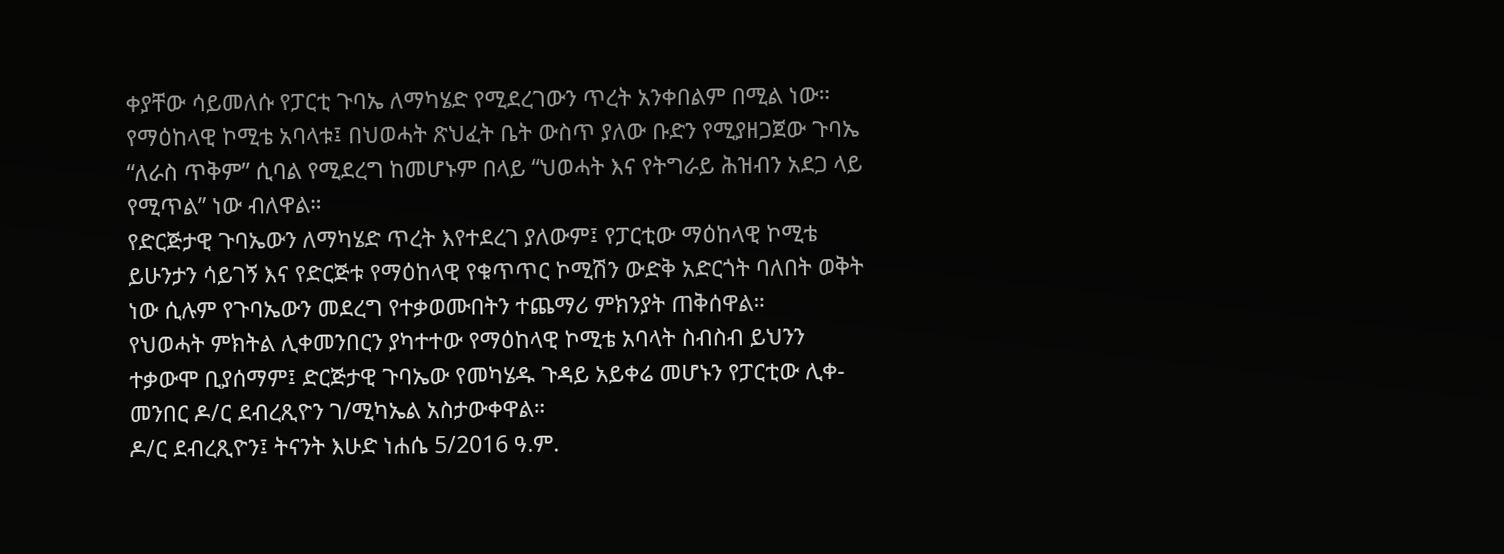ቀያቸው ሳይመለሱ የፓርቲ ጉባኤ ለማካሄድ የሚደረገውን ጥረት አንቀበልም በሚል ነው።
የማዕከላዊ ኮሚቴ አባላቱ፤ በህወሓት ጽህፈት ቤት ውስጥ ያለው ቡድን የሚያዘጋጀው ጉባኤ “ለራስ ጥቅም” ሲባል የሚደረግ ከመሆኑም በላይ “ህወሓት እና የትግራይ ሕዝብን አደጋ ላይ የሚጥል” ነው ብለዋል።
የድርጅታዊ ጉባኤውን ለማካሄድ ጥረት እየተደረገ ያለውም፤ የፓርቲው ማዕከላዊ ኮሚቴ ይሁንታን ሳይገኝ እና የድርጅቱ የማዕከላዊ የቁጥጥር ኮሚሽን ውድቅ አድርጎት ባለበት ወቅት ነው ሲሉም የጉባኤውን መደረግ የተቃወሙበትን ተጨማሪ ምክንያት ጠቅሰዋል።
የህወሓት ምክትል ሊቀመንበርን ያካተተው የማዕከላዊ ኮሚቴ አባላት ስብስብ ይህንን ተቃውሞ ቢያሰማም፤ ድርጅታዊ ጉባኤው የመካሄዱ ጉዳይ አይቀሬ መሆኑን የፓርቲው ሊቀ-መንበር ዶ/ር ደብረጺዮን ገ/ሚካኤል አስታውቀዋል።
ዶ/ር ደብረጺዮን፤ ትናንት እሁድ ነሐሴ 5/2016 ዓ.ም.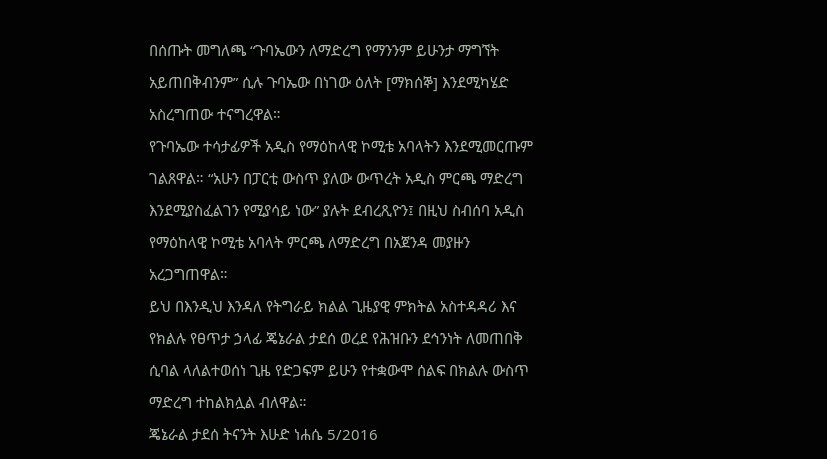በሰጡት መግለጫ “ጉባኤውን ለማድረግ የማንንም ይሁንታ ማግኘት አይጠበቅብንም” ሲሉ ጉባኤው በነገው ዕለት [ማክሰኞ] እንደሚካሄድ አስረግጠው ተናግረዋል።
የጉባኤው ተሳታፊዎች አዲስ የማዕከላዊ ኮሚቴ አባላትን እንደሚመርጡም ገልጸዋል። “አሁን በፓርቲ ውስጥ ያለው ውጥረት አዲስ ምርጫ ማድረግ እንደሚያስፈልገን የሚያሳይ ነው” ያሉት ደብረጺዮን፤ በዚህ ስብሰባ አዲስ የማዕከላዊ ኮሚቴ አባላት ምርጫ ለማድረግ በአጀንዳ መያዙን አረጋግጠዋል።
ይህ በእንዲህ እንዳለ የትግራይ ክልል ጊዜያዊ ምክትል አስተዳዳሪ እና የክልሉ የፀጥታ ኃላፊ ጄኔራል ታደሰ ወረደ የሕዝቡን ደኅንነት ለመጠበቅ ሲባል ላለልተወሰነ ጊዜ የድጋፍም ይሁን የተቋውሞ ሰልፍ በክልሉ ውስጥ ማድረግ ተከልክሏል ብለዋል።
ጄኔራል ታደሰ ትናንት እሁድ ነሐሴ 5/2016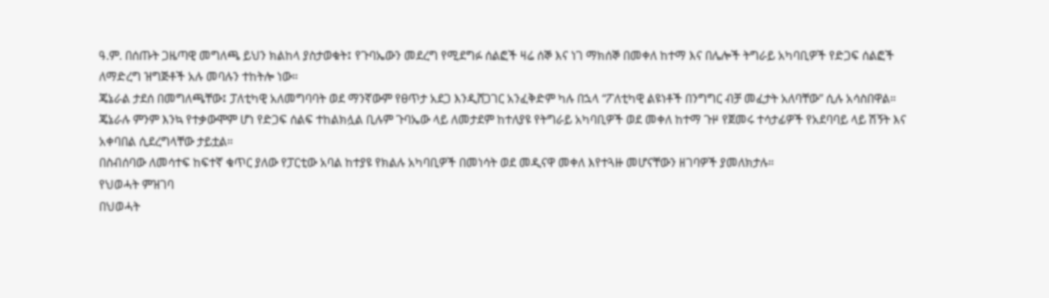ዓ.ም. በሰጡት ጋዜጣዊ መግለጫ ይህን ክልከላ ያስታወቁት፤ የጉባኤውን መደረግ የሚደግፉ ሰልፎች ዛሬ ሰኞ እና ነገ ማክሰኞ በመቀለ ከተማ እና በሌሎች ትግራይ አካባቢዎች የድጋፍ ሰልፎች ለማድረግ ዝግጅቶች አሉ መባሉን ተከትሎ ነው።
ጄኔራል ታደሰ በመግለጫቸው፤ ፓለቲካዊ አለመግባባት ወደ ማንኛውም የፀጥታ አደጋ እንዲሸጋገር አንፈቅድም ካሉ በኋላ “ፖለቲካዊ ልዩነቶች በንግግር ብቻ መፈታት አለባቸው” ሲሉ አሳስበዋል።
ጄኔራሉ ምንም እንኳ የተቃውሞም ሆነ የድጋፍ ሰልፍ ተከልክሏል ቢሉም ጉባኤው ላይ ለመታደም ከተለያዩ የትግራይ አካባቢዎች ወደ መቀለ ከተማ ጉዞ የጀመሩ ተሳታፊዎች የአደባባይ ላይ ሽኝት እና አቀባበል ሲደረግላቸው ታይቷል።
በስብሰባው ለመሳተፍ ከፍተኛ ቁጥር ያለው የፓርቲው አባል ከተያዩ የክልሉ አካባቢዎች በመነሳት ወደ መዲናዋ መቀለ እየተጓዙ መሆናቸውን ዘገባዎች ያመለክታሉ።
የህወሓት ምዝገባ
በህወሓት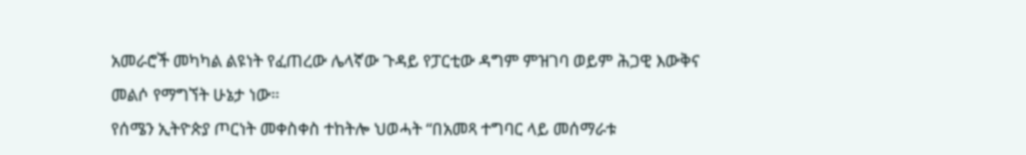አመራሮች መካካል ልዩነት የፈጠረው ሌላኛው ጉዳይ የፓርቲው ዳግም ምዝገባ ወይም ሕጋዊ እውቅና መልሶ የማግኘት ሁኔታ ነው።
የሰሜን ኢትዮጵያ ጦርነት መቀስቀስ ተከትሎ ህወሓት “በአመጻ ተግባር ላይ መሰማራቱ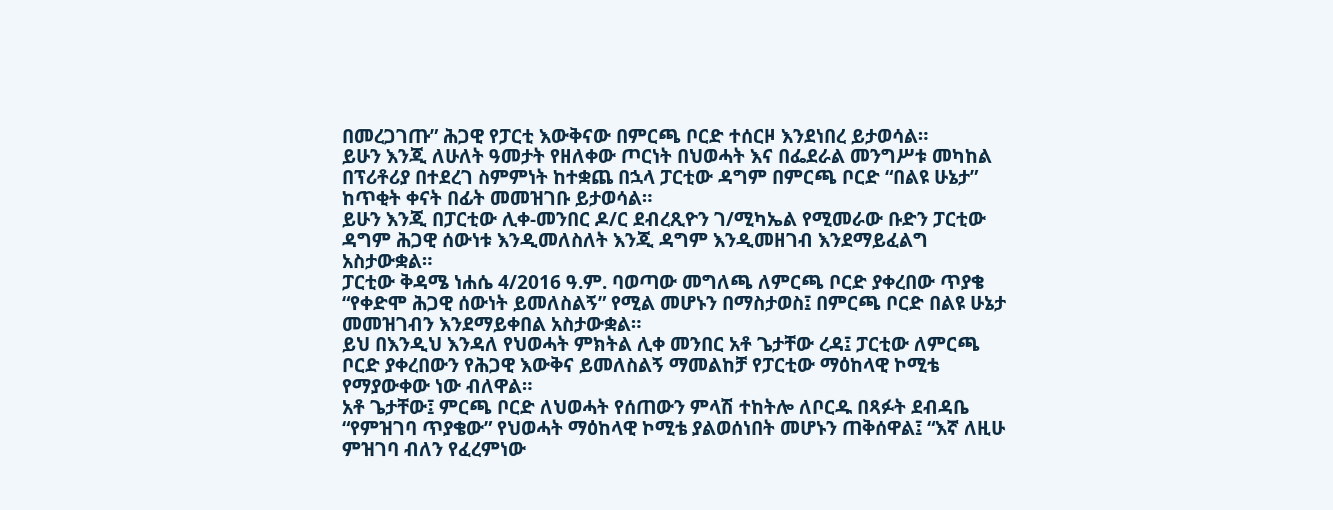በመረጋገጡ” ሕጋዊ የፓርቲ እውቅናው በምርጫ ቦርድ ተሰርዞ እንደነበረ ይታወሳል።
ይሁን እንጂ ለሁለት ዓመታት የዘለቀው ጦርነት በህወሓት እና በፌደራል መንግሥቱ መካከል በፕሪቶሪያ በተደረገ ስምምነት ከተቋጨ በኋላ ፓርቲው ዳግም በምርጫ ቦርድ “በልዩ ሁኔታ” ከጥቂት ቀናት በፊት መመዝገቡ ይታወሳል።
ይሁን እንጂ በፓርቲው ሊቀ-መንበር ዶ/ር ደብረጺዮን ገ/ሚካኤል የሚመራው ቡድን ፓርቲው ዳግም ሕጋዊ ሰውነቱ እንዲመለስለት እንጂ ዳግም እንዲመዘገብ እንደማይፈልግ አስታውቋል።
ፓርቲው ቅዳሜ ነሐሴ 4/2016 ዓ.ም. ባወጣው መግለጫ ለምርጫ ቦርድ ያቀረበው ጥያቄ “የቀድሞ ሕጋዊ ሰውነት ይመለስልኝ” የሚል መሆኑን በማስታወስ፤ በምርጫ ቦርድ በልዩ ሁኔታ መመዝገብን እንደማይቀበል አስታውቋል።
ይህ በእንዲህ እንዳለ የህወሓት ምክትል ሊቀ መንበር አቶ ጌታቸው ረዳ፤ ፓርቲው ለምርጫ ቦርድ ያቀረበውን የሕጋዊ እውቅና ይመለስልኝ ማመልከቻ የፓርቲው ማዕከላዊ ኮሚቴ የማያውቀው ነው ብለዋል።
አቶ ጌታቸው፤ ምርጫ ቦርድ ለህወሓት የሰጠውን ምላሽ ተከትሎ ለቦርዱ በጻፉት ደብዳቤ “የምዝገባ ጥያቄው” የህወሓት ማዕከላዊ ኮሚቴ ያልወሰነበት መሆኑን ጠቅሰዋል፤ “እኛ ለዚሁ ምዝገባ ብለን የፈረምነው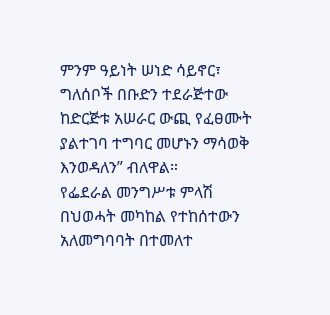ምንም ዓይነት ሠነድ ሳይኖር፣ ግለሰቦች በቡድን ተደራጅተው ከድርጅቱ አሠራር ውጪ የፈፀሙት ያልተገባ ተግባር መሆኑን ማሳወቅ እንወዳለን” ብለዋል።
የፌደራል መንግሥቱ ምላሽ
በህወሓት መካከል የተከሰተውን አለመግባባት በተመለተ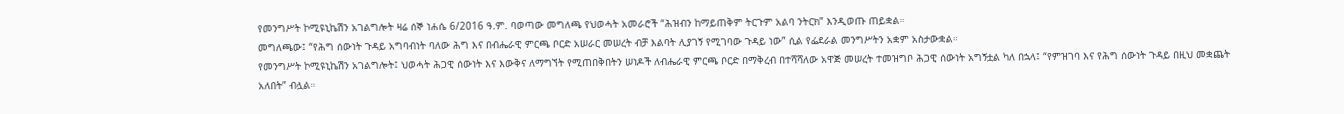የመንግሥት ኮሚዩኒኬሽን አገልግሎት ዛሬ ሰኞ ነሐሴ 6/2016 ዓ.ም. ባወጣው መግለጫ የህወሓት አመራሮች “ሕዝብን ከማይጠቅም ትርጉም አልባ ንትርክ” እንዲወጡ ጠይቋል።
መግለጫው፤ “የሕግ ሰውነት ጉዳይ አግባብነት ባለው ሕግ እና በብሔራዊ ምርጫ ቦርድ አሠራር መሠረት ብቻ እልባት ሊያገኝ የሚገባው ጉዳይ ነው” ሲል የፌደራል መንግሥትን አቋም አስታውቋል።
የመንግሥት ኮሚዩኒኬሽን አገልግሎት፤ ህወሓት ሕጋዊ ሰውነት እና እውቅና ለማግኘት የሚጠበቅበትን ሠነዶች ለብሔራዊ ምርጫ ቦርድ በማቅረብ በተሻሻለው አዋጅ መሠረት ተመዝግቦ ሕጋዊ ሰውነት አግኝቷል ካለ በኋላ፤ “የምዝገባ እና የሕግ ሰውነት ጉዳይ በዚህ መቋጨት አለበት” ብሏል።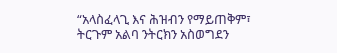“አላስፈላጊ እና ሕዝብን የማይጠቅም፣ ትርጉም አልባ ንትርክን አስወግደን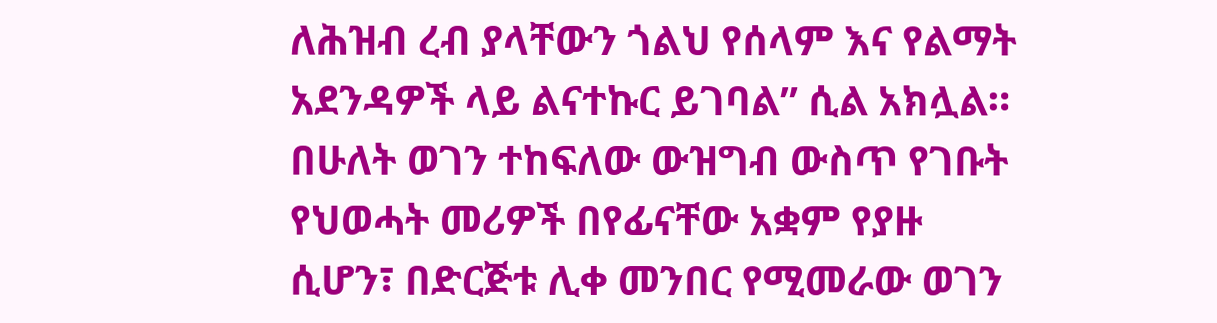ለሕዝብ ረብ ያላቸውን ጎልህ የሰላም እና የልማት አደንዳዎች ላይ ልናተኩር ይገባል” ሲል አክሏል።
በሁለት ወገን ተከፍለው ውዝግብ ውስጥ የገቡት የህወሓት መሪዎች በየፊናቸው አቋም የያዙ ሲሆን፣ በድርጅቱ ሊቀ መንበር የሚመራው ወገን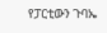የፓርቲውን ጉባኤ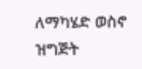ለማካሄድ ወስኖ ዝግጅት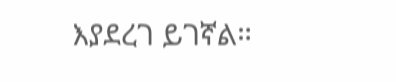እያደረገ ይገኛል።